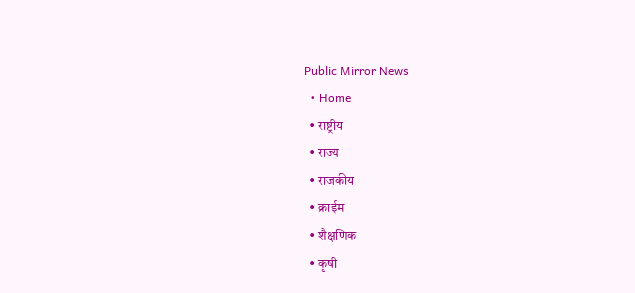Public Mirror News
  • Home
  • राष्ट्रीय
  • राज्य
  • राजकीय
  • क्राईम
  • शैक्षणिक
  • कृषी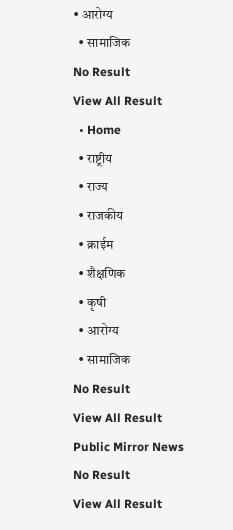• आरोग्य
  • सामाजिक
No Result
View All Result
  • Home
  • राष्ट्रीय
  • राज्य
  • राजकीय
  • क्राईम
  • शैक्षणिक
  • कृषी
  • आरोग्य
  • सामाजिक
No Result
View All Result
Public Mirror News
No Result
View All Result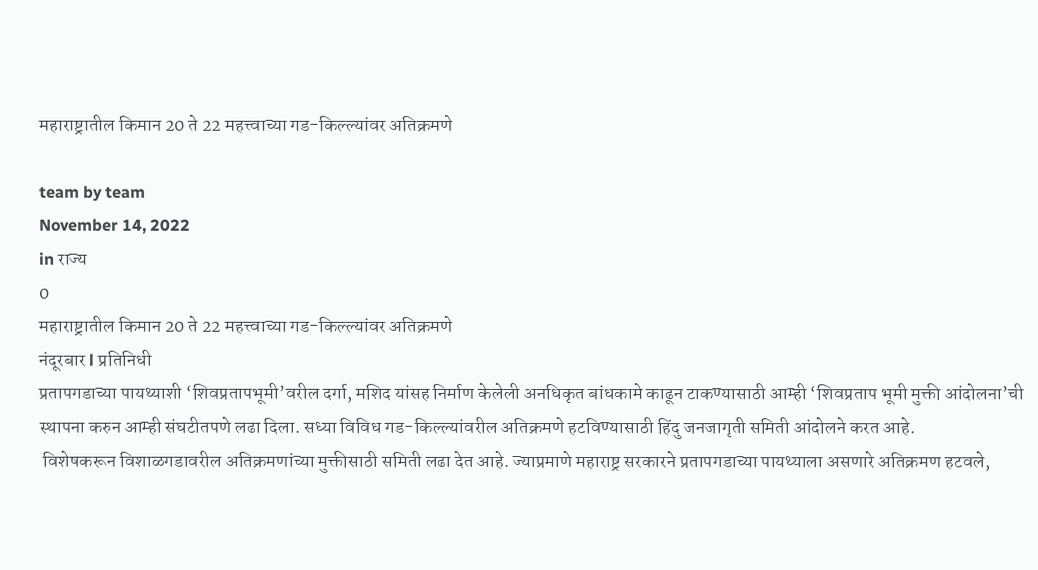महाराष्ट्रातील किमान 20 ते 22 महत्त्वाच्या गड-किल्ल्यांवर अतिक्रमणे

team by team
November 14, 2022
in राज्य
0
महाराष्ट्रातील किमान 20 ते 22 महत्त्वाच्या गड-किल्ल्यांवर अतिक्रमणे
नंदूरबार l प्रतिनिधी
प्रतापगडाच्या पायथ्याशी ‘शिवप्रतापभूमी’वरील दर्गा, मशिद यांसह निर्माण केलेली अनधिकृत बांधकामे काढून टाकण्यासाठी आम्ही ‘शिवप्रताप भूमी मुक्ती आंदोलना’ची स्थापना करुन आम्ही संघटीतपणे लढा दिला. सध्या विविध गड-किल्ल्यांवरील अतिक्रमणे हटविण्यासाठी हिंदु जनजागृती समिती आंदोलने करत आहे.
 विशेषकरून विशाळगडावरील अतिक्रमणांच्या मुक्तीसाठी समिती लढा देत आहे. ज्याप्रमाणे महाराष्ट्र सरकारने प्रतापगडाच्या पायथ्याला असणारे अतिक्रमण हटवले,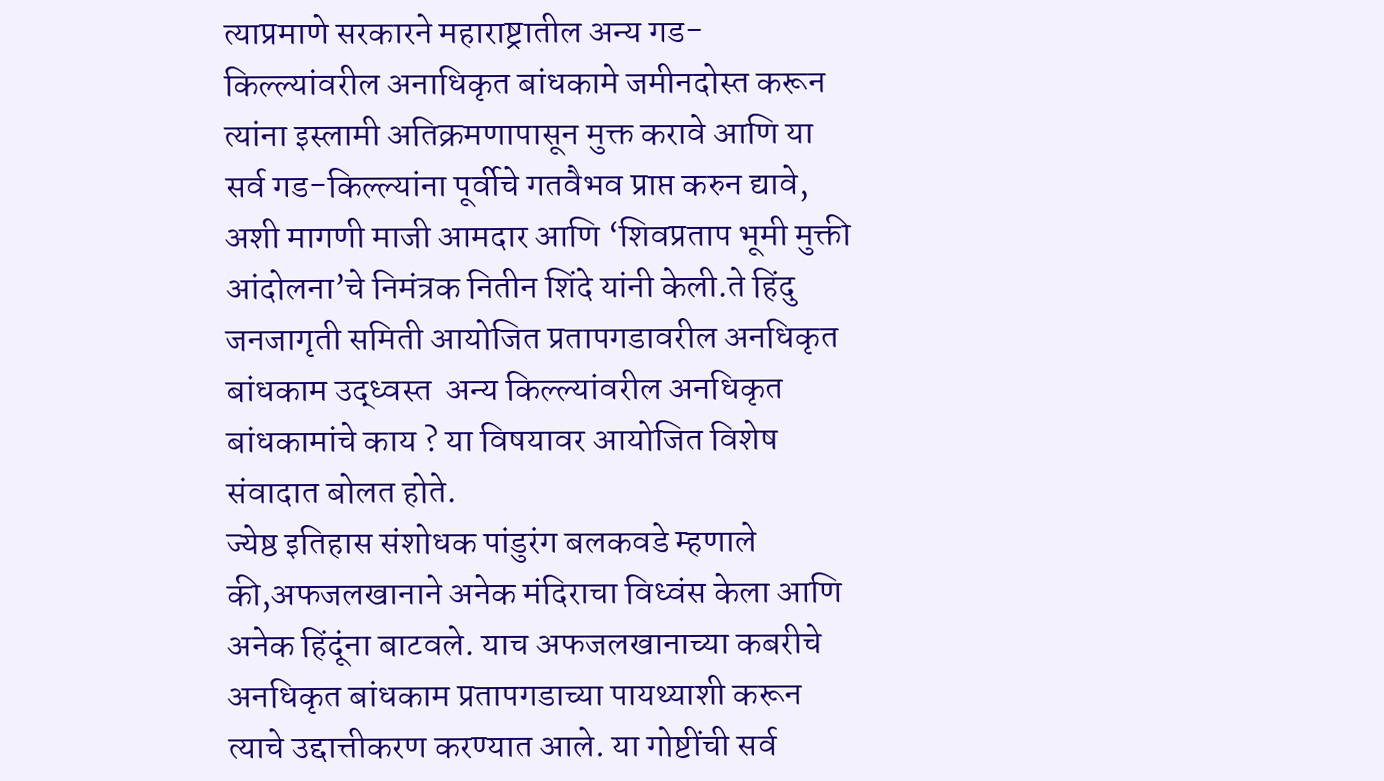त्याप्रमाणे सरकारने महाराष्ट्रातील अन्य गड-किल्ल्यांवरील अनाधिकृत बांधकामे जमीनदोस्त करून त्यांना इस्लामी अतिक्रमणापासून मुक्त करावे आणि या सर्व गड-किल्ल्यांना पूर्वीचे गतवैभव प्राप्त करुन द्यावे, अशी मागणी माजी आमदार आणि ‘शिवप्रताप भूमी मुक्ती आंदोलना’चे निमंत्रक नितीन शिंदे यांनी केली.ते हिंदु जनजागृती समिती आयोजित प्रतापगडावरील अनधिकृत बांधकाम उद्ध्वस्त  अन्य किल्ल्यांवरील अनधिकृत बांधकामांचे काय ? या विषयावर आयोजित विशेष संवादात बोलत होते.
ज्येष्ठ इतिहास संशोधक पांडुरंग बलकवडे म्हणाले की,अफजलखानाने अनेक मंदिराचा विध्वंस केला आणि अनेक हिंदूंना बाटवले. याच अफजलखानाच्या कबरीचे अनधिकृत बांधकाम प्रतापगडाच्या पायथ्याशी करून त्याचे उद्दात्तीकरण करण्यात आले. या गोष्टींची सर्व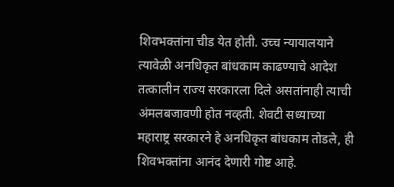शिवभक्तांना चीड येत होती. उच्च न्यायालयाने त्यावेळी अनधिकृत बांधकाम काढण्याचे आदेश तत्कालीन राज्य सरकारला दिले असतांनाही त्याची अंमलबजावणी होत नव्हती. शेवटी सध्याच्या महाराष्ट्र सरकारने हे अनधिकृत बांधकाम तोडले, ही शिवभक्तांना आनंद देणारी गोष्ट आहे.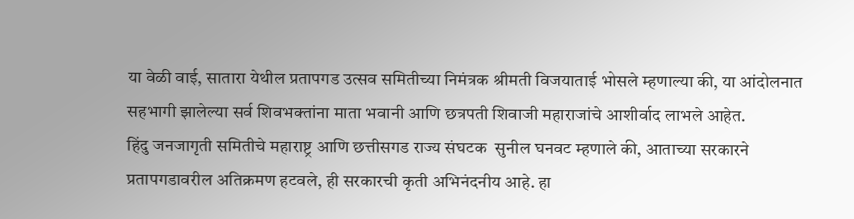या वेळी वाई, सातारा येथील प्रतापगड उत्सव समितीच्या निमंत्रक श्रीमती विजयाताई भोसले म्हणाल्या की, या आंदोलनात सहभागी झालेल्या सर्व शिवभक्तांना माता भवानी आणि छत्रपती शिवाजी महाराजांचे आशीर्वाद लाभले आहेत.
हिंदु जनजागृती समितीचे महाराष्ट्र आणि छत्तीसगड राज्य संघटक  सुनील घनवट म्हणाले की, आताच्या सरकारने प्रतापगडावरील अतिक्रमण हटवले, ही सरकारची कृती अभिनंदनीय आहे. हा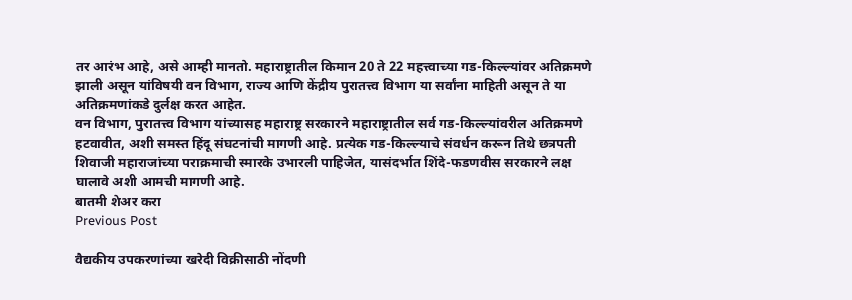तर आरंभ आहे, असे आम्ही मानतो. महाराष्ट्रातील किमान 20 ते 22 महत्त्वाच्या गड-किल्ल्यांवर अतिक्रमणे झाली असून यांविषयी वन विभाग, राज्य आणि केंद्रीय पुरातत्त्व विभाग या सर्वांना माहिती असून ते या अतिक्रमणांकडे दुर्लक्ष करत आहेत.
वन विभाग, पुरातत्त्व विभाग यांच्यासह महाराष्ट्र सरकारने महाराष्ट्रातील सर्व गड-किल्ल्यांवरील अतिक्रमणे हटवावीत, अशी समस्त हिंदू संघटनांची मागणी आहे. प्रत्येक गड-किल्ल्याचे संवर्धन करून तिथे छत्रपती शिवाजी महाराजांच्या पराक्रमाची स्मारके उभारली पाहिजेत, यासंदर्भात शिंदे-फडणवीस सरकारने लक्ष घालावे अशी आमची मागणी आहे.
बातमी शेअर करा
Previous Post

वैद्यकीय उपकरणांच्या खरेदी विक्रीसाठी नोंदणी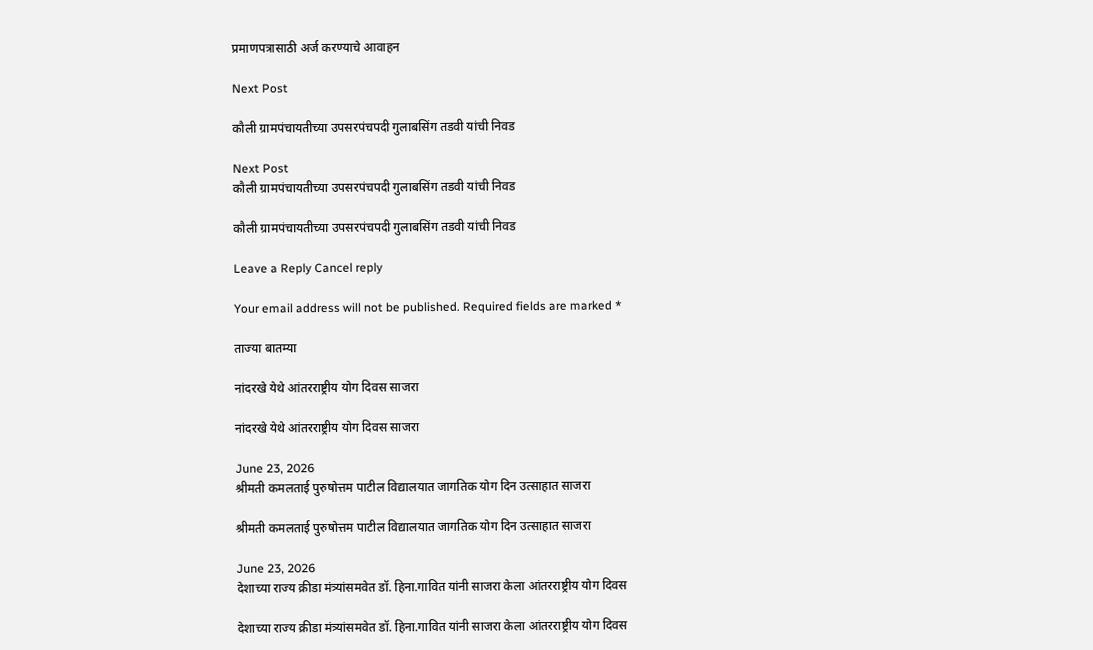प्रमाणपत्रासाठी अर्ज करण्याचे आवाहन

Next Post

कौली ग्रामपंचायतीच्या उपसरपंचपदी गुलाबसिंग तडवी यांची निवड

Next Post
कौली ग्रामपंचायतीच्या उपसरपंचपदी गुलाबसिंग तडवी यांची निवड

कौली ग्रामपंचायतीच्या उपसरपंचपदी गुलाबसिंग तडवी यांची निवड

Leave a Reply Cancel reply

Your email address will not be published. Required fields are marked *

ताज्या बातम्या

नांदरखे येथे आंतरराष्ट्रीय योग दिवस साजरा

नांदरखे येथे आंतरराष्ट्रीय योग दिवस साजरा

June 23, 2026
श्रीमती कमलताई पुरुषोत्तम पाटील विद्यालयात जागतिक योग दिन उत्साहात साजरा

श्रीमती कमलताई पुरुषोत्तम पाटील विद्यालयात जागतिक योग दिन उत्साहात साजरा

June 23, 2026
देशाच्या राज्य क्रीडा मंत्र्यांसमवेत डॉ. हिना.गावित यांनी साजरा केला आंतरराष्ट्रीय योग दिवस

देशाच्या राज्य क्रीडा मंत्र्यांसमवेत डॉ. हिना.गावित यांनी साजरा केला आंतरराष्ट्रीय योग दिवस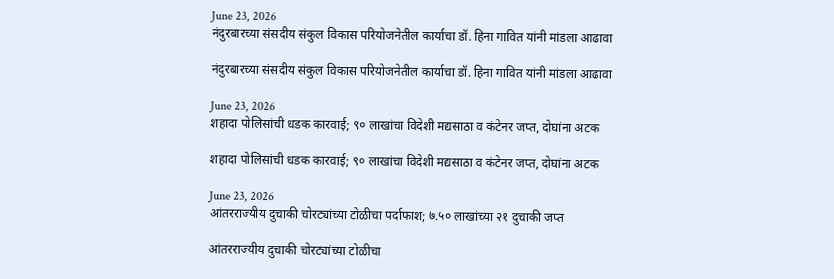June 23, 2026
नंदुरबारच्या संसदीय संकुल विकास परियोजनेतील कार्याचा डॉ. हिना गावित यांनी मांडला आढावा

नंदुरबारच्या संसदीय संकुल विकास परियोजनेतील कार्याचा डॉ. हिना गावित यांनी मांडला आढावा

June 23, 2026
शहादा पोलिसांची धडक कारवाई; ९० लाखांचा विदेशी मद्यसाठा व कंटेनर जप्त, दोघांना अटक

शहादा पोलिसांची धडक कारवाई; ९० लाखांचा विदेशी मद्यसाठा व कंटेनर जप्त, दोघांना अटक

June 23, 2026
आंतरराज्यीय दुचाकी चोरट्यांच्या टोळीचा पर्दाफाश; ७.५० लाखांच्या २१ दुचाकी जप्त

आंतरराज्यीय दुचाकी चोरट्यांच्या टोळीचा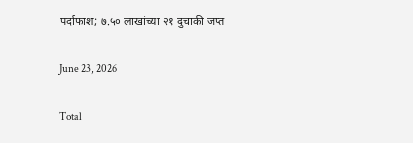पर्दाफाश; ७.५० लाखांच्या २१ दुचाकी जप्त

June 23, 2026

Total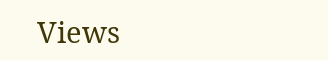Views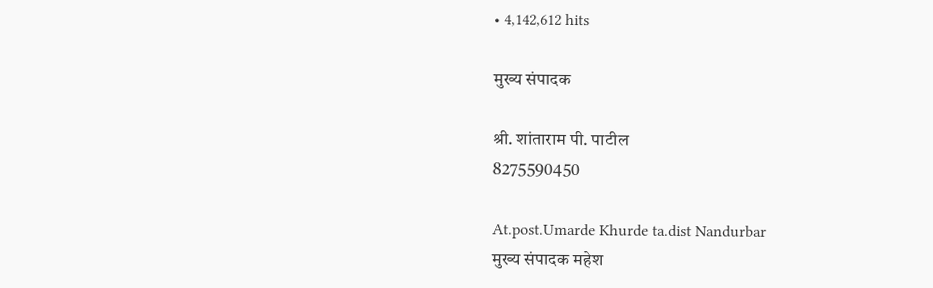• 4,142,612 hits

मुख्य संपादक

श्री. शांताराम पी. पाटील
8275590450

At.post.Umarde Khurde ta.dist Nandurbar
मुख्य संपादक महेश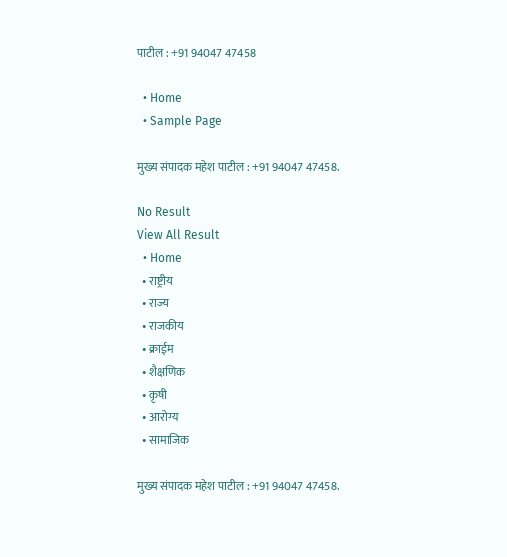पाटील : +91 94047 47458

  • Home
  • Sample Page

मुख्य संपादक महेश पाटील : +91 94047 47458.

No Result
View All Result
  • Home
  • राष्ट्रीय
  • राज्य
  • राजकीय
  • क्राईम
  • शैक्षणिक
  • कृषी
  • आरोग्य
  • सामाजिक

मुख्य संपादक महेश पाटील : +91 94047 47458.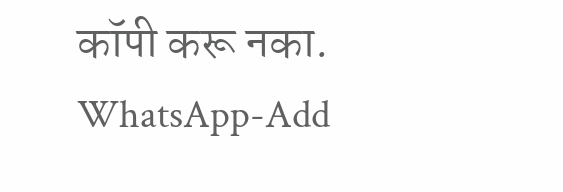कॉपी करू नका.
WhatsApp-Add